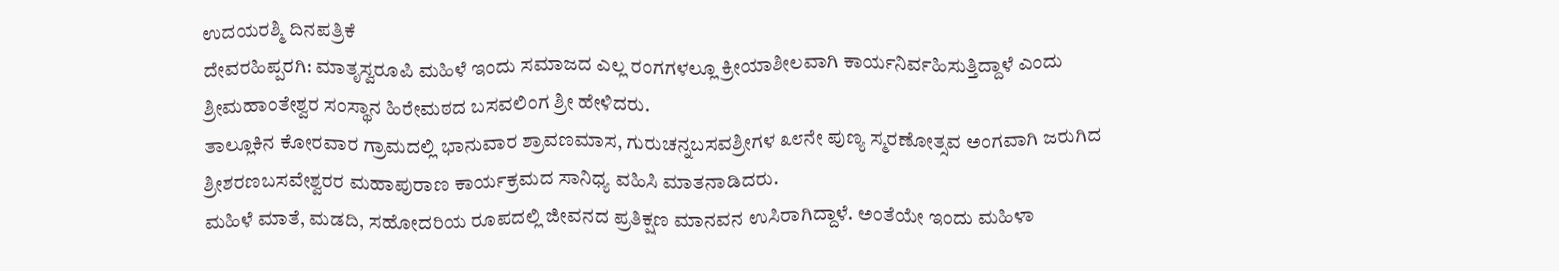ಉದಯರಶ್ಮಿ ದಿನಪತ್ರಿಕೆ
ದೇವರಹಿಪ್ಪರಗಿ: ಮಾತೃಸ್ವರೂಪಿ ಮಹಿಳೆ ಇಂದು ಸಮಾಜದ ಎಲ್ಲ ರಂಗಗಳಲ್ಲೂ ಕ್ರೀಯಾಶೀಲವಾಗಿ ಕಾರ್ಯನಿರ್ವಹಿಸುತ್ತಿದ್ದಾಳೆ ಎಂದು ಶ್ರೀಮಹಾಂತೇಶ್ವರ ಸಂಸ್ಥಾನ ಹಿರೇಮಠದ ಬಸವಲಿಂಗ ಶ್ರೀ ಹೇಳಿದರು.
ತಾಲ್ಲೂಕಿನ ಕೋರವಾರ ಗ್ರಾಮದಲ್ಲಿ ಭಾನುವಾರ ಶ್ರಾವಣಮಾಸ, ಗುರುಚನ್ನಬಸವಶ್ರೀಗಳ ೩೮ನೇ ಪುಣ್ಯ ಸ್ಮರಣೋತ್ಸವ ಅಂಗವಾಗಿ ಜರುಗಿದ ಶ್ರೀಶರಣಬಸವೇಶ್ವರರ ಮಹಾಪುರಾಣ ಕಾರ್ಯಕ್ರಮದ ಸಾನಿಧ್ಯ ವಹಿಸಿ ಮಾತನಾಡಿದರು.
ಮಹಿಳೆ ಮಾತೆ, ಮಡದಿ, ಸಹೋದರಿಯ ರೂಪದಲ್ಲಿ ಜೀವನದ ಪ್ರತಿಕ್ಷಣ ಮಾನವನ ಉಸಿರಾಗಿದ್ದಾಳೆ. ಅಂತೆಯೇ ಇಂದು ಮಹಿಳಾ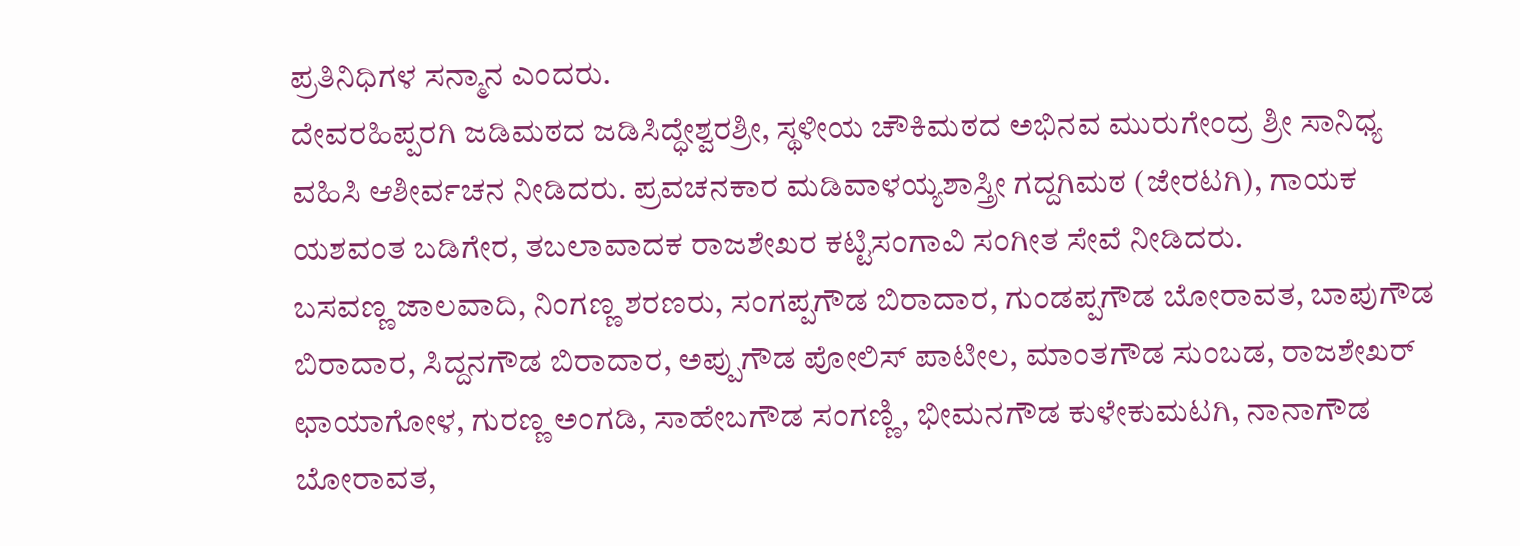ಪ್ರತಿನಿಧಿಗಳ ಸನ್ಮಾನ ಎಂದರು.
ದೇವರಹಿಪ್ಪರಗಿ ಜಡಿಮಠದ ಜಡಿಸಿದ್ಧೇಶ್ವರಶ್ರೀ, ಸ್ಥಳೀಯ ಚೌಕಿಮಠದ ಅಭಿನವ ಮುರುಗೇಂದ್ರ ಶ್ರೀ ಸಾನಿಧ್ಯ ವಹಿಸಿ ಆಶೀರ್ವಚನ ನೀಡಿದರು. ಪ್ರವಚನಕಾರ ಮಡಿವಾಳಯ್ಯಶಾಸ್ತ್ರೀ ಗದ್ದಗಿಮಠ (ಜೇರಟಗಿ), ಗಾಯಕ ಯಶವಂತ ಬಡಿಗೇರ, ತಬಲಾವಾದಕ ರಾಜಶೇಖರ ಕಟ್ಟಿಸಂಗಾವಿ ಸಂಗೀತ ಸೇವೆ ನೀಡಿದರು.
ಬಸವಣ್ಣ ಜಾಲವಾದಿ, ನಿಂಗಣ್ಣ ಶರಣರು, ಸಂಗಪ್ಪಗೌಡ ಬಿರಾದಾರ, ಗುಂಡಪ್ಪಗೌಡ ಬೋರಾವತ, ಬಾಪುಗೌಡ ಬಿರಾದಾರ, ಸಿದ್ದನಗೌಡ ಬಿರಾದಾರ, ಅಪ್ಪುಗೌಡ ಪೋಲಿಸ್ ಪಾಟೀಲ, ಮಾಂತಗೌಡ ಸುಂಬಡ, ರಾಜಶೇಖರ್ ಛಾಯಾಗೋಳ, ಗುರಣ್ಣ ಅಂಗಡಿ, ಸಾಹೇಬಗೌಡ ಸಂಗಣ್ಣಿ, ಭೀಮನಗೌಡ ಕುಳೇಕುಮಟಗಿ, ನಾನಾಗೌಡ ಬೋರಾವತ,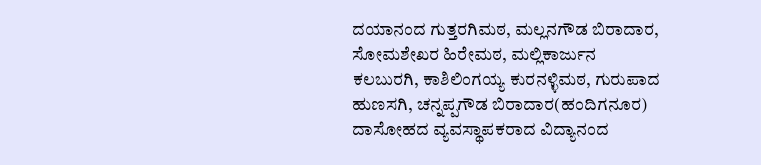ದಯಾನಂದ ಗುತ್ತರಗಿಮಠ, ಮಲ್ಲನಗೌಡ ಬಿರಾದಾರ, ಸೋಮಶೇಖರ ಹಿರೇಮಠ, ಮಲ್ಲಿಕಾರ್ಜುನ ಕಲಬುರಗಿ, ಕಾಶಿಲಿಂಗಯ್ಯ ಕುರನಳ್ಳಿಮಠ, ಗುರುಪಾದ ಹುಣಸಗಿ, ಚನ್ನಪ್ಪಗೌಡ ಬಿರಾದಾರ(ಹಂದಿಗನೂರ) ದಾಸೋಹದ ವ್ಯವಸ್ಥಾಪಕರಾದ ವಿದ್ಯಾನಂದ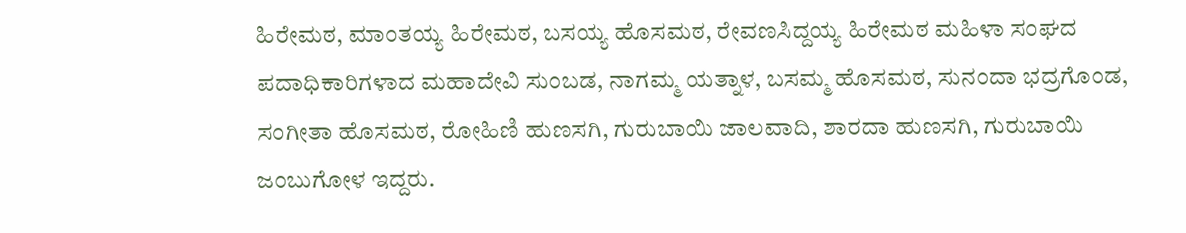ಹಿರೇಮಠ, ಮಾಂತಯ್ಯ ಹಿರೇಮಠ, ಬಸಯ್ಯ ಹೊಸಮಠ, ರೇವಣಸಿದ್ದಯ್ಯ ಹಿರೇಮಠ ಮಹಿಳಾ ಸಂಘದ ಪದಾಧಿಕಾರಿಗಳಾದ ಮಹಾದೇವಿ ಸುಂಬಡ, ನಾಗಮ್ಮ ಯತ್ನಾಳ, ಬಸಮ್ಮ ಹೊಸಮಠ, ಸುನಂದಾ ಭದ್ರಗೊಂಡ, ಸಂಗೀತಾ ಹೊಸಮಠ, ರೋಹಿಣಿ ಹುಣಸಗಿ, ಗುರುಬಾಯಿ ಜಾಲವಾದಿ, ಶಾರದಾ ಹುಣಸಗಿ, ಗುರುಬಾಯಿ ಜಂಬುಗೋಳ ಇದ್ದರು.